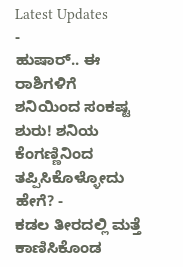Latest Updates
-
ಹುಷಾರ್.. ಈ ರಾಶಿಗಳಿಗೆ ಶನಿಯಿಂದ ಸಂಕಷ್ಟ ಶುರು! ಶನಿಯ ಕೆಂಗಣ್ಣಿನಿಂದ ತಪ್ಪಿಸಿಕೊಳ್ಳೋದು ಹೇಗೆ? -
ಕಡಲ ತೀರದಲ್ಲಿ ಮತ್ತೆ ಕಾಣಿಸಿಕೊಂಡ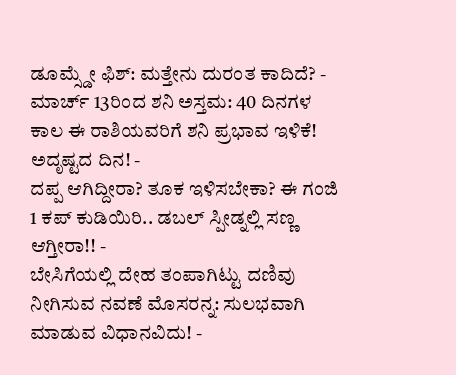ಡೂಮ್ಸ್ಡೇ ಫಿಶ್: ಮತ್ತೇನು ದುರಂತ ಕಾದಿದೆ? -
ಮಾರ್ಚ್ 13ರಿಂದ ಶನಿ ಅಸ್ತಮ: 40 ದಿನಗಳ ಕಾಲ ಈ ರಾಶಿಯವರಿಗೆ ಶನಿ ಪ್ರಭಾವ ಇಳಿಕೆ! ಅದೃಷ್ಟದ ದಿನ! -
ದಪ್ಪ ಆಗಿದ್ದೀರಾ? ತೂಕ ಇಳಿಸಬೇಕಾ? ಈ ಗಂಜಿ 1 ಕಪ್ ಕುಡಿಯಿರಿ.. ಡಬಲ್ ಸ್ಪೀಡ್ನಲ್ಲಿ ಸಣ್ಣ ಆಗ್ತೀರಾ!! -
ಬೇಸಿಗೆಯಲ್ಲಿ ದೇಹ ತಂಪಾಗಿಟ್ಟು ದಣಿವು ನೀಗಿಸುವ ನವಣೆ ಮೊಸರನ್ನ: ಸುಲಭವಾಗಿ ಮಾಡುವ ವಿಧಾನವಿದು! -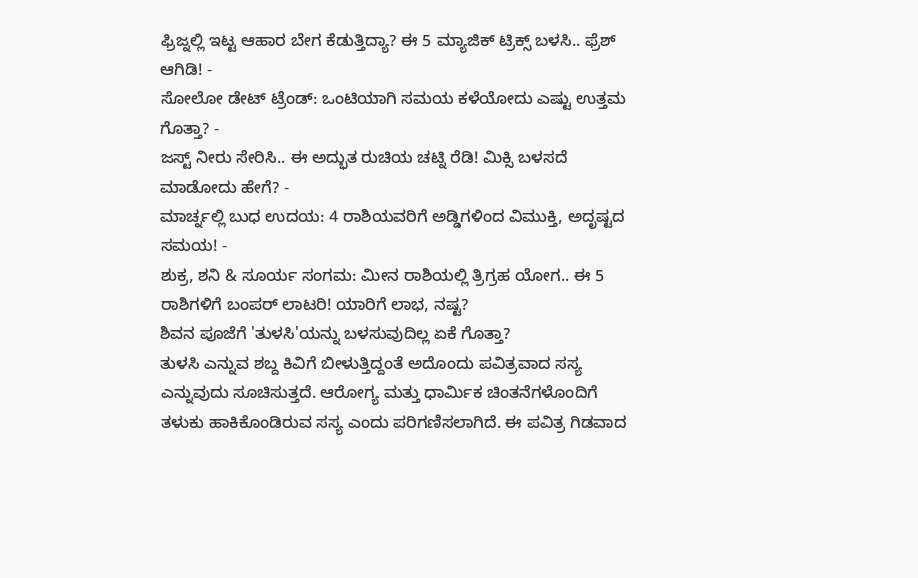ಫ್ರಿಜ್ನಲ್ಲಿ ಇಟ್ಟ ಆಹಾರ ಬೇಗ ಕೆಡುತ್ತಿದ್ಯಾ? ಈ 5 ಮ್ಯಾಜಿಕ್ ಟ್ರಿಕ್ಸ್ ಬಳಸಿ.. ಫ್ರೆಶ್ ಆಗಿಡಿ! -
ಸೋಲೋ ಡೇಟ್ ಟ್ರೆಂಡ್: ಒಂಟಿಯಾಗಿ ಸಮಯ ಕಳೆಯೋದು ಎಷ್ಟು ಉತ್ತಮ ಗೊತ್ತಾ? -
ಜಸ್ಟ್ ನೀರು ಸೇರಿಸಿ.. ಈ ಅದ್ಭುತ ರುಚಿಯ ಚಟ್ನಿ ರೆಡಿ! ಮಿಕ್ಸಿ ಬಳಸದೆ ಮಾಡೋದು ಹೇಗೆ? -
ಮಾರ್ಚ್ನಲ್ಲಿ ಬುಧ ಉದಯ: 4 ರಾಶಿಯವರಿಗೆ ಅಡ್ಡಿಗಳಿಂದ ವಿಮುಕ್ತಿ, ಅದೃಷ್ಟದ ಸಮಯ! -
ಶುಕ್ರ, ಶನಿ & ಸೂರ್ಯ ಸಂಗಮ: ಮೀನ ರಾಶಿಯಲ್ಲಿ ತ್ರಿಗ್ರಹ ಯೋಗ.. ಈ 5 ರಾಶಿಗಳಿಗೆ ಬಂಪರ್ ಲಾಟರಿ! ಯಾರಿಗೆ ಲಾಭ, ನಷ್ಟ?
ಶಿವನ ಪೂಜೆಗೆ 'ತುಳಸಿ'ಯನ್ನು ಬಳಸುವುದಿಲ್ಲ ಏಕೆ ಗೊತ್ತಾ?
ತುಳಸಿ ಎನ್ನುವ ಶಬ್ದ ಕಿವಿಗೆ ಬೀಳುತ್ತಿದ್ದಂತೆ ಅದೊಂದು ಪವಿತ್ರವಾದ ಸಸ್ಯ ಎನ್ನುವುದು ಸೂಚಿಸುತ್ತದೆ. ಆರೋಗ್ಯ ಮತ್ತು ಧಾರ್ಮಿಕ ಚಿಂತನೆಗಳೊಂದಿಗೆ ತಳುಕು ಹಾಕಿಕೊಂಡಿರುವ ಸಸ್ಯ ಎಂದು ಪರಿಗಣಿಸಲಾಗಿದೆ. ಈ ಪವಿತ್ರ ಗಿಡವಾದ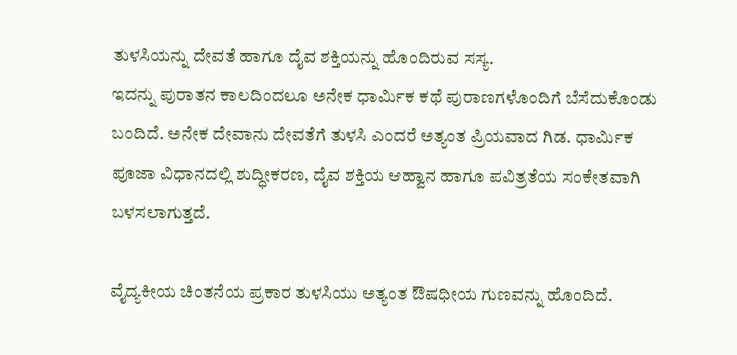ತುಳಸಿಯನ್ನು ದೇವತೆ ಹಾಗೂ ದೈವ ಶಕ್ತಿಯನ್ನು ಹೊಂದಿರುವ ಸಸ್ಯ.
ಇದನ್ನು ಪುರಾತನ ಕಾಲದಿಂದಲೂ ಅನೇಕ ಧಾರ್ಮಿಕ ಕಥೆ ಪುರಾಣಗಳೊಂದಿಗೆ ಬೆಸೆದುಕೊಂಡು ಬಂದಿದೆ. ಅನೇಕ ದೇವಾನು ದೇವತೆಗೆ ತುಳಸಿ ಎಂದರೆ ಅತ್ಯಂತ ಪ್ರಿಯವಾದ ಗಿಡ. ಧಾರ್ಮಿಕ ಪೂಜಾ ವಿಧಾನದಲ್ಲಿ ಶುದ್ಧೀಕರಣ, ದೈವ ಶಕ್ತಿಯ ಆಹ್ವಾನ ಹಾಗೂ ಪವಿತ್ರತೆಯ ಸಂಕೇತವಾಗಿ ಬಳಸಲಾಗುತ್ತದೆ.

ವೈದ್ಯಕೀಯ ಚಿಂತನೆಯ ಪ್ರಕಾರ ತುಳಸಿಯು ಅತ್ಯಂತ ಔಷಧೀಯ ಗುಣವನ್ನು ಹೊಂದಿದೆ.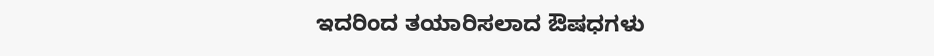ಇದರಿಂದ ತಯಾರಿಸಲಾದ ಔಷಧಗಳು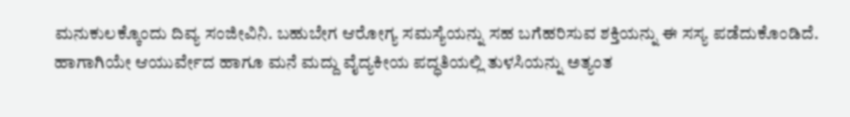ಮನುಕುಲಕ್ಕೊಂದು ದಿವ್ಯ ಸಂಜೀವಿನಿ. ಬಹುಬೇಗ ಆರೋಗ್ಯ ಸಮಸ್ಯೆಯನ್ನು ಸಹ ಬಗೆಹರಿಸುವ ಶಕ್ತಿಯನ್ನು ಈ ಸಸ್ಯ ಪಡೆದುಕೊಂಡಿದೆ. ಹಾಗಾಗಿಯೇ ಆಯುರ್ವೇದ ಹಾಗೂ ಮನೆ ಮದ್ದು ವೈದ್ಯಕೀಯ ಪದ್ಧತಿಯಲ್ಲಿ ತುಳಸಿಯನ್ನು ಅತ್ಯಂತ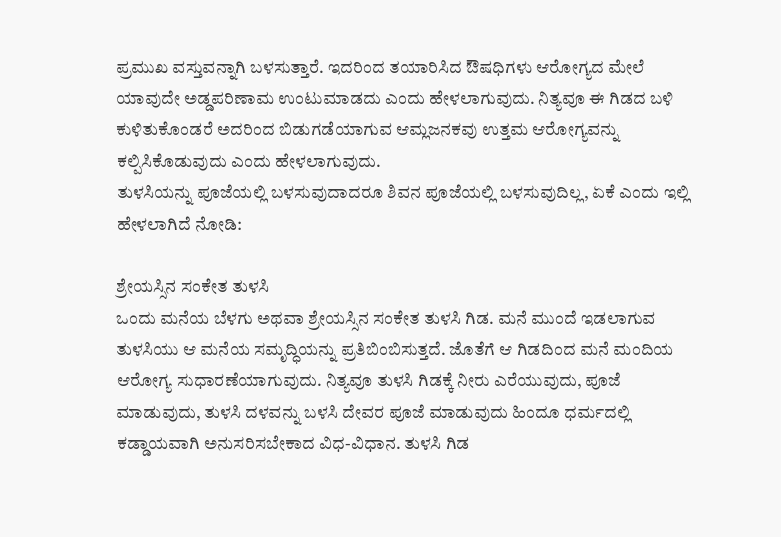ಪ್ರಮುಖ ವಸ್ತುವನ್ನಾಗಿ ಬಳಸುತ್ತಾರೆ. ಇದರಿಂದ ತಯಾರಿಸಿದ ಔಷಧಿಗಳು ಆರೋಗ್ಯದ ಮೇಲೆ ಯಾವುದೇ ಅಡ್ಡಪರಿಣಾಮ ಉಂಟುಮಾಡದು ಎಂದು ಹೇಳಲಾಗುವುದು. ನಿತ್ಯವೂ ಈ ಗಿಡದ ಬಳಿ ಕುಳಿತುಕೊಂಡರೆ ಅದರಿಂದ ಬಿಡುಗಡೆಯಾಗುವ ಆಮ್ಲಜನಕವು ಉತ್ತಮ ಆರೋಗ್ಯವನ್ನು ಕಲ್ಪಿಸಿಕೊಡುವುದು ಎಂದು ಹೇಳಲಾಗುವುದು.
ತುಳಸಿಯನ್ನು ಪೂಜೆಯಲ್ಲಿ ಬಳಸುವುದಾದರೂ ಶಿವನ ಪೂಜೆಯಲ್ಲಿ ಬಳಸುವುದಿಲ್ಲ, ಏಕೆ ಎಂದು ಇಲ್ಲಿ ಹೇಳಲಾಗಿದೆ ನೋಡಿ:

ಶ್ರೇಯಸ್ಸಿನ ಸಂಕೇತ ತುಳಸಿ
ಒಂದು ಮನೆಯ ಬೆಳಗು ಅಥವಾ ಶ್ರೇಯಸ್ಸಿನ ಸಂಕೇತ ತುಳಸಿ ಗಿಡ. ಮನೆ ಮುಂದೆ ಇಡಲಾಗುವ ತುಳಸಿಯು ಆ ಮನೆಯ ಸಮೃದ್ಧಿಯನ್ನು ಪ್ರತಿಬಿಂಬಿಸುತ್ತದೆ. ಜೊತೆಗೆ ಆ ಗಿಡದಿಂದ ಮನೆ ಮಂದಿಯ ಆರೋಗ್ಯ ಸುಧಾರಣೆಯಾಗುವುದು. ನಿತ್ಯವೂ ತುಳಸಿ ಗಿಡಕ್ಕೆ ನೀರು ಎರೆಯುವುದು, ಪೂಜೆ ಮಾಡುವುದು, ತುಳಸಿ ದಳವನ್ನು ಬಳಸಿ ದೇವರ ಪೂಜೆ ಮಾಡುವುದು ಹಿಂದೂ ಧರ್ಮದಲ್ಲಿ ಕಡ್ಡಾಯವಾಗಿ ಅನುಸರಿಸಬೇಕಾದ ವಿಧ-ವಿಧಾನ. ತುಳಸಿ ಗಿಡ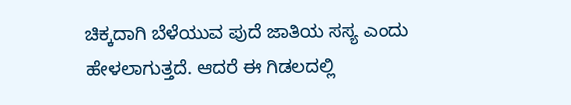ಚಿಕ್ಕದಾಗಿ ಬೆಳೆಯುವ ಪುದೆ ಜಾತಿಯ ಸಸ್ಯ ಎಂದು ಹೇಳಲಾಗುತ್ತದೆ. ಆದರೆ ಈ ಗಿಡಲದಲ್ಲಿ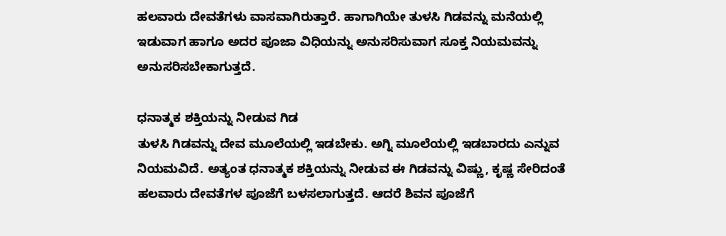ಹಲವಾರು ದೇವತೆಗಳು ವಾಸವಾಗಿರುತ್ತಾರೆ. ಹಾಗಾಗಿಯೇ ತುಳಸಿ ಗಿಡವನ್ನು ಮನೆಯಲ್ಲಿ ಇಡುವಾಗ ಹಾಗೂ ಅದರ ಪೂಜಾ ವಿಧಿಯನ್ನು ಅನುಸರಿಸುವಾಗ ಸೂಕ್ತ ನಿಯಮವನ್ನು ಅನುಸರಿಸಬೇಕಾಗುತ್ತದೆ.

ಧನಾತ್ಮಕ ಶಕ್ತಿಯನ್ನು ನೀಡುವ ಗಿಡ
ತುಳಸಿ ಗಿಡವನ್ನು ದೇವ ಮೂಲೆಯಲ್ಲಿ ಇಡಬೇಕು. ಅಗ್ನಿ ಮೂಲೆಯಲ್ಲಿ ಇಡಬಾರದು ಎನ್ನುವ ನಿಯಮವಿದೆ. ಅತ್ಯಂತ ಧನಾತ್ಮಕ ಶಕ್ತಿಯನ್ನು ನೀಡುವ ಈ ಗಿಡವನ್ನು ವಿಷ್ಣು, ಕೃಷ್ಣ ಸೇರಿದಂತೆ ಹಲವಾರು ದೇವತೆಗಳ ಪೂಜೆಗೆ ಬಳಸಲಾಗುತ್ತದೆ. ಆದರೆ ಶಿವನ ಪೂಜೆಗೆ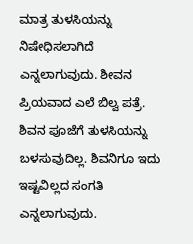ಮಾತ್ರ ತುಳಸಿಯನ್ನು ನಿಷೇಧಿಸಲಾಗಿದೆ ಎನ್ನಲಾಗುವುದು. ಶೀವನ ಪ್ರಿಯವಾದ ಎಲೆ ಬಿಲ್ವ ಪತ್ರೆ. ಶಿವನ ಪೂಜೆಗೆ ತುಳಸಿಯನ್ನು ಬಳಸುವುದಿಲ್ಲ. ಶಿವನಿಗೂ ಇದು ಇಷ್ಟವಿಲ್ಲದ ಸಂಗತಿ ಎನ್ನಲಾಗುವುದು.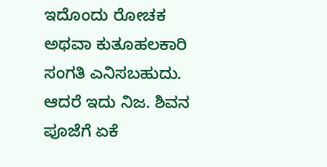ಇದೊಂದು ರೋಚಕ ಅಥವಾ ಕುತೂಹಲಕಾರಿ ಸಂಗತಿ ಎನಿಸಬಹುದು. ಆದರೆ ಇದು ನಿಜ. ಶಿವನ ಪೂಜೆಗೆ ಏಕೆ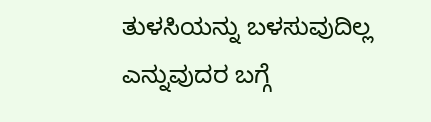ತುಳಸಿಯನ್ನು ಬಳಸುವುದಿಲ್ಲ ಎನ್ನುವುದರ ಬಗ್ಗೆ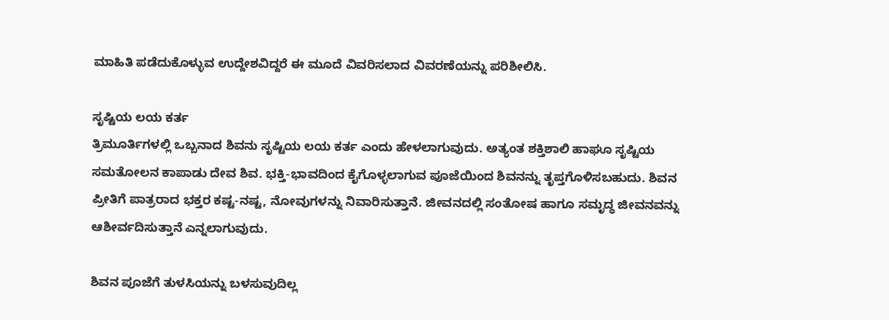ಮಾಹಿತಿ ಪಡೆದುಕೊಳ್ಳುವ ಉದ್ದೇಶವಿದ್ದರೆ ಈ ಮೂದೆ ವಿವರಿಸಲಾದ ವಿವರಣೆಯನ್ನು ಪರಿಶೀಲಿಸಿ.

ಸೃಷ್ಟಿಯ ಲಯ ಕರ್ತ
ತ್ರಿಮೂರ್ತಿಗಳಲ್ಲಿ ಒಬ್ಬನಾದ ಶಿವನು ಸೃಷ್ಟಿಯ ಲಯ ಕರ್ತ ಎಂದು ಹೇಳಲಾಗುವುದು. ಅತ್ಯಂತ ಶಕ್ತಿಶಾಲಿ ಹಾಘೂ ಸೃಷ್ಟಿಯ ಸಮತೋಲನ ಕಾಪಾಡು ದೇವ ಶಿವ. ಭಕ್ತಿ-ಭಾವದಿಂದ ಕೈಗೊಳ್ಳಲಾಗುವ ಪೂಜೆಯಿಂದ ಶಿವನನ್ನು ತೃಪ್ತಗೊಳಿಸಬಹುದು. ಶಿವನ ಪ್ರೀತಿಗೆ ಪಾತ್ರರಾದ ಭಕ್ತರ ಕಷ್ಟ-ನಷ್ಟ, ನೋವುಗಳನ್ನು ನಿವಾರಿಸುತ್ತಾನೆ. ಜೀವನದಲ್ಲಿ ಸಂತೋಷ ಹಾಗೂ ಸಮೃದ್ಧ ಜೀವನವನ್ನು ಆಶೀರ್ವದಿಸುತ್ತಾನೆ ಎನ್ನಲಾಗುವುದು.

ಶಿವನ ಪೂಜೆಗೆ ತುಳಸಿಯನ್ನು ಬಳಸುವುದಿಲ್ಲ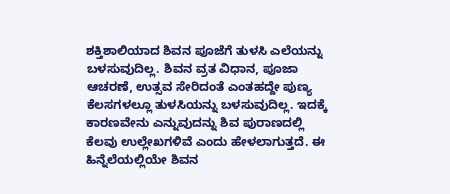ಶಕ್ತಿಶಾಲಿಯಾದ ಶಿವನ ಪೂಜೆಗೆ ತುಳಸಿ ಎಲೆಯನ್ನು ಬಳಸುವುದಿಲ್ಲ. ಶಿವನ ವ್ರತ ವಿಧಾನ, ಪೂಜಾ ಆಚರಣೆ, ಉತ್ಸವ ಸೇರಿದಂತೆ ಎಂತಹದ್ದೇ ಪುಣ್ಯ ಕೆಲಸಗಳಲ್ಲೂ ತುಳಸಿಯನ್ನು ಬಳಸುವುದಿಲ್ಲ. ಇದಕ್ಕೆ ಕಾರಣವೇನು ಎನ್ನುವುದನ್ನು ಶಿವ ಪುರಾಣದಲ್ಲಿ ಕೆಲವು ಉಲ್ಲೇಖಗಳಿವೆ ಎಂದು ಹೇಳಲಾಗುತ್ತದೆ. ಈ ಹಿನ್ನೆಲೆಯಲ್ಲಿಯೇ ಶಿವನ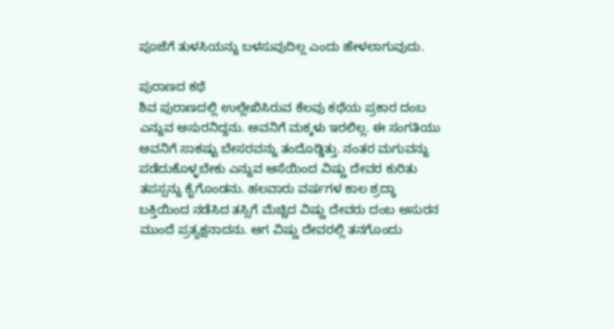ಪೂಜೆಗೆ ತುಳಸಿಯನ್ನು ಬಳಸುವುದಿಲ್ಲ ಎಂದು ಹೇಳಲಾಗುವುದು.

ಪುರಾಣದ ಕಥೆ
ಶಿವ ಪುರಾಣದಲ್ಲಿ ಉಲ್ಲೇಖಿಸಿರುವ ಕೆಲವು ಕಥೆಯ ಪ್ರಕಾರ ದಂಬ ಎನ್ನುವ ಅಸುರನಿದ್ದನು. ಅವನಿಗೆ ಮಕ್ಕಳು ಇರಲಿಲ್ಲ. ಈ ಸಂಗತಿಯು ಅವನಿಗೆ ಸಾಕಷ್ಟು ಬೇಸರವನ್ನು ತಂದೊಡ್ಡಿತ್ತು. ನಂತರ ಮಗುವನ್ನು ಪಡೆದುಕೊಳ್ಳಬೇಕು ಎನ್ನುವ ಆಸೆಯಿಂದ ವಿಷ್ಣು ದೇವರ ಕುರಿತು ತಪಸ್ಸನ್ನು ಕೈಗೊಂಡನು. ಹಲವಾರು ವರ್ಷಗಳ ಕಾಲ ಶ್ರದ್ಧಾ ಬಕ್ತಿಯಿಂದ ನಡೆಸಿದ ತಸ್ಸಿಗೆ ಮೆಚ್ಚಿದ ವಿಷ್ಣು ದೇವರು ದಂಬ ಅಸುರನ ಮುಂದೆ ಪ್ರತ್ಯಕ್ಷನಾದನು. ಆಗ ವಿಷ್ಣು ದೇವರಲ್ಲಿ ತನಗೊಂದು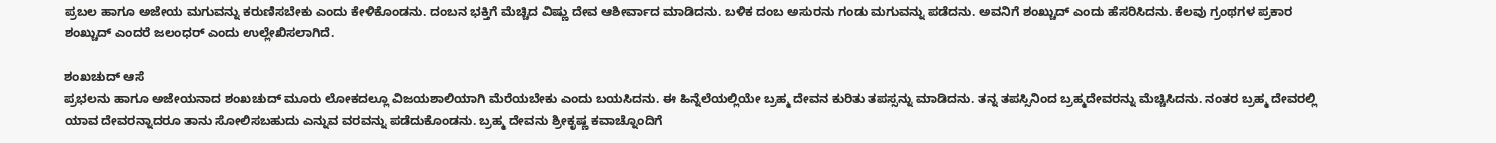ಪ್ರಬಲ ಹಾಗೂ ಅಜೇಯ ಮಗುವನ್ನು ಕರುಣಿಸಬೇಕು ಎಂದು ಕೇಳಿಕೊಂಡನು. ದಂಬನ ಭಕ್ತಿಗೆ ಮೆಚ್ಚಿದ ವಿಷ್ಣು ದೇವ ಆಶೀರ್ವಾದ ಮಾಡಿದನು. ಬಳಿಕ ದಂಬ ಅಸುರನು ಗಂಡು ಮಗುವನ್ನು ಪಡೆದನು. ಅವನಿಗೆ ಶಂಖ್ಚುದ್ ಎಂದು ಹೆಸರಿಸಿದನು. ಕೆಲವು ಗ್ರಂಥಗಳ ಪ್ರಕಾರ ಶಂಖ್ಚುದ್ ಎಂದರೆ ಜಲಂಧರ್ ಎಂದು ಉಲ್ಲೇಖಿಸಲಾಗಿದೆ.

ಶಂಖಚುದ್ ಆಸೆ
ಪ್ರಭಲನು ಹಾಗೂ ಅಜೇಯನಾದ ಶಂಖಚುದ್ ಮೂರು ಲೋಕದಲ್ಲೂ ವಿಜಯಶಾಲಿಯಾಗಿ ಮೆರೆಯಬೇಕು ಎಂದು ಬಯಸಿದನು. ಈ ಹಿನ್ನೆಲೆಯಲ್ಲಿಯೇ ಬ್ರಹ್ಮ ದೇವನ ಕುರಿತು ತಪಸ್ಸನ್ನು ಮಾಡಿದನು. ತನ್ನ ತಪಸ್ಸಿನಿಂದ ಬ್ರಹ್ಮದೇವರನ್ನು ಮೆಚ್ಚಿಸಿದನು. ನಂತರ ಬ್ರಹ್ಮ ದೇವರಲ್ಲಿ ಯಾವ ದೇವರನ್ನಾದರೂ ತಾನು ಸೋಲಿಸಬಹುದು ಎನ್ನುವ ವರವನ್ನು ಪಡೆದುಕೊಂಡನು. ಬ್ರಹ್ಮ ದೇವನು ಶ್ರೀಕೃಷ್ಣ ಕವಾಚ್ನೊಂದಿಗೆ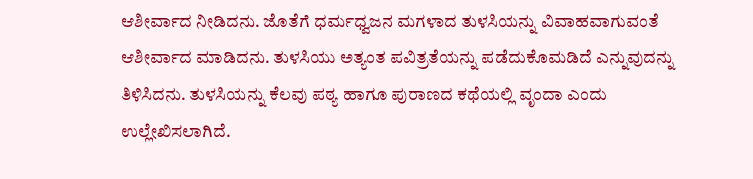ಆಶೀರ್ವಾದ ನೀಡಿದನು. ಜೊತೆಗೆ ಧರ್ಮಧ್ವಜನ ಮಗಳಾದ ತುಳಸಿಯನ್ನು ವಿವಾಹವಾಗುವಂತೆ ಆಶೀರ್ವಾದ ಮಾಡಿದನು. ತುಳಸಿಯು ಅತ್ಯಂತ ಪವಿತ್ರತೆಯನ್ನು ಪಡೆದುಕೊಮಡಿದೆ ಎನ್ನುವುದನ್ನು ತಿಳಿಸಿದನು. ತುಳಸಿಯನ್ನು ಕೆಲವು ಪಠ್ಯ ಹಾಗೂ ಪುರಾಣದ ಕಥೆಯಲ್ಲಿ ವೃಂದಾ ಎಂದು ಉಲ್ಲೇಖಿಸಲಾಗಿದೆ.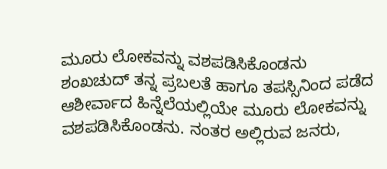ಮೂರು ಲೋಕವನ್ನು ವಶಪಡಿಸಿಕೊಂಡನು
ಶಂಖಚುದ್ ತನ್ನ ಪ್ರಬಲತೆ ಹಾಗೂ ತಪಸ್ಸಿನಿಂದ ಪಡೆದ ಆಶೀರ್ವಾದ ಹಿನ್ನೆಲೆಯಲ್ಲಿಯೇ ಮೂರು ಲೋಕವನ್ನು ವಶಪಡಿಸಿಕೊಂಡನು. ನಂತರ ಅಲ್ಲಿರುವ ಜನರು,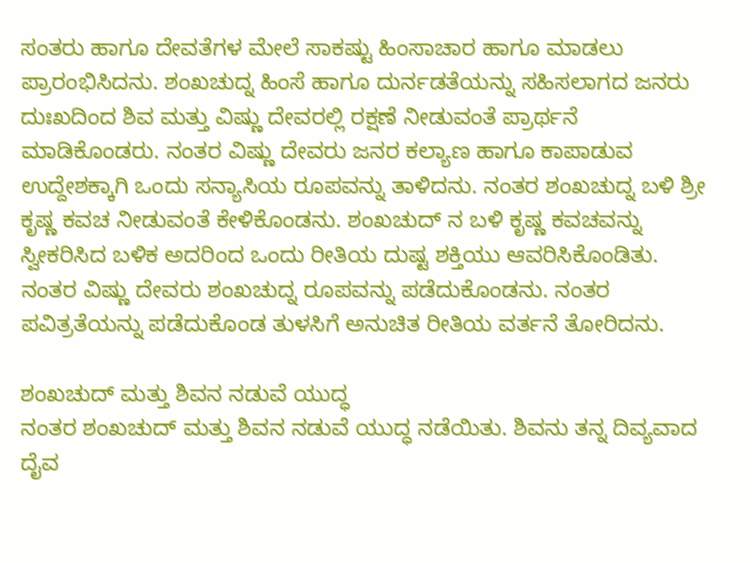ಸಂತರು ಹಾಗೂ ದೇವತೆಗಳ ಮೇಲೆ ಸಾಕಷ್ಟು ಹಿಂಸಾಚಾರ ಹಾಗೂ ಮಾಡಲು ಪ್ರಾರಂಭಿಸಿದನು. ಶಂಖಚುದ್ನ ಹಿಂಸೆ ಹಾಗೂ ದುರ್ನಡತೆಯನ್ನು ಸಹಿಸಲಾಗದ ಜನರು ದುಃಖದಿಂದ ಶಿವ ಮತ್ತು ವಿಷ್ಣು ದೇವರಲ್ಲಿ ರಕ್ಷಣೆ ನೀಡುವಂತೆ ಪ್ರಾರ್ಥನೆ ಮಾಡಿಕೊಂಡರು. ನಂತರ ವಿಷ್ಣು ದೇವರು ಜನರ ಕಲ್ಯಾಣ ಹಾಗೂ ಕಾಪಾಡುವ ಉದ್ದೇಶಕ್ಕಾಗಿ ಒಂದು ಸನ್ಯಾಸಿಯ ರೂಪವನ್ನು ತಾಳಿದನು. ನಂತರ ಶಂಖಚುದ್ನ ಬಳಿ ಶ್ರೀ ಕೃಷ್ಣ ಕವಚ ನೀಡುವಂತೆ ಕೇಳಿಕೊಂಡನು. ಶಂಖಚುದ್ ನ ಬಳಿ ಕೃಷ್ಣ ಕವಚವನ್ನು ಸ್ವೀಕರಿಸಿದ ಬಳಿಕ ಅದರಿಂದ ಒಂದು ರೀತಿಯ ದುಷ್ಟ ಶಕ್ತಿಯು ಆವರಿಸಿಕೊಂಡಿತು. ನಂತರ ವಿಷ್ಣು ದೇವರು ಶಂಖಚುದ್ನ ರೂಪವನ್ನು ಪಡೆದುಕೊಂಡನು. ನಂತರ ಪವಿತ್ರತೆಯನ್ನು ಪಡೆದುಕೊಂಡ ತುಳಸಿಗೆ ಅನುಚಿತ ರೀತಿಯ ವರ್ತನೆ ತೋರಿದನು.

ಶಂಖಚುದ್ ಮತ್ತು ಶಿವನ ನಡುವೆ ಯುದ್ಧ
ನಂತರ ಶಂಖಚುದ್ ಮತ್ತು ಶಿವನ ನಡುವೆ ಯುದ್ಧ ನಡೆಯಿತು. ಶಿವನು ತನ್ನ ದಿವ್ಯವಾದ ದೈವ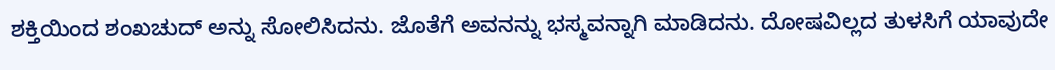ಶಕ್ತಿಯಿಂದ ಶಂಖಚುದ್ ಅನ್ನು ಸೋಲಿಸಿದನು. ಜೊತೆಗೆ ಅವನನ್ನು ಭಸ್ಮವನ್ನಾಗಿ ಮಾಡಿದನು. ದೋಷವಿಲ್ಲದ ತುಳಸಿಗೆ ಯಾವುದೇ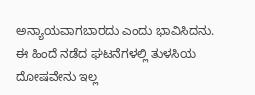ಅನ್ಯಾಯವಾಗಬಾರದು ಎಂದು ಭಾವಿಸಿದನು. ಈ ಹಿಂದೆ ನಡೆದ ಘಟನೆಗಳಲ್ಲಿ ತುಳಸಿಯ ದೋಷವೇನು ಇಲ್ಲ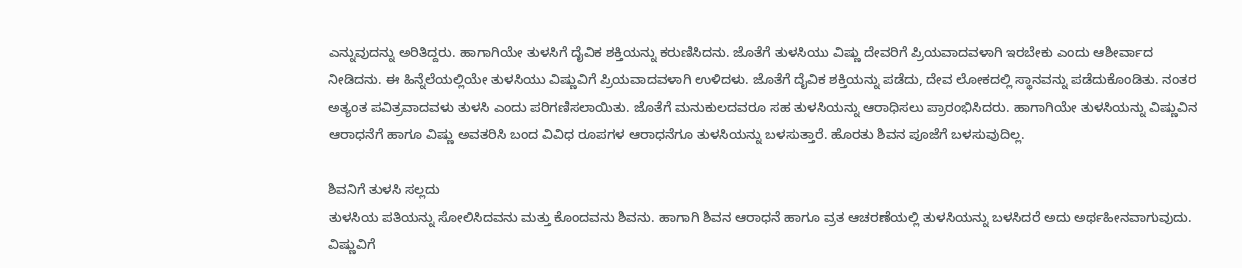ಎನ್ನುವುದನ್ನು ಅರಿತಿದ್ದರು. ಹಾಗಾಗಿಯೇ ತುಳಸಿಗೆ ದೈವಿಕ ಶಕ್ತಿಯನ್ನು ಕರುಣಿಸಿದನು. ಜೊತೆಗೆ ತುಳಸಿಯು ವಿಷ್ಣು ದೇವರಿಗೆ ಪ್ರಿಯವಾದವಳಾಗಿ ಇರಬೇಕು ಎಂದು ಆಶೀರ್ವಾದ ನೀಡಿದನು. ಈ ಹಿನ್ನೆಲೆಯಲ್ಲಿಯೇ ತುಳಸಿಯು ವಿಷ್ಣುವಿಗೆ ಪ್ರಿಯವಾದವಳಾಗಿ ಉಳಿದಳು. ಜೊತೆಗೆ ದೈವಿಕ ಶಕ್ತಿಯನ್ನು ಪಡೆದು, ದೇವ ಲೋಕದಲ್ಲಿ ಸ್ಥಾನವನ್ನು ಪಡೆದುಕೊಂಡಿತು. ನಂತರ ಅತ್ಯಂತ ಪವಿತ್ರವಾದವಳು ತುಳಸಿ ಎಂದು ಪರಿಗಣಿಸಲಾಯಿತು. ಜೊತೆಗೆ ಮನುಕುಲದವರೂ ಸಹ ತುಳಸಿಯನ್ನು ಆರಾಧಿಸಲು ಪ್ರಾರಂಭಿಸಿದರು. ಹಾಗಾಗಿಯೇ ತುಳಸಿಯನ್ನು ವಿಷ್ಣುವಿನ ಆರಾಧನೆಗೆ ಹಾಗೂ ವಿಷ್ಣು ಅವತರಿಸಿ ಬಂದ ವಿವಿಧ ರೂಪಗಳ ಆರಾಧನೆಗೂ ತುಳಸಿಯನ್ನು ಬಳಸುತ್ತಾರೆ. ಹೊರತು ಶಿವನ ಪೂಜೆಗೆ ಬಳಸುವುದಿಲ್ಲ.

ಶಿವನಿಗೆ ತುಳಸಿ ಸಲ್ಲದು
ತುಳಸಿಯ ಪತಿಯನ್ನು ಸೋಲಿಸಿದವನು ಮತ್ತು ಕೊಂದವನು ಶಿವನು. ಹಾಗಾಗಿ ಶಿವನ ಆರಾಧನೆ ಹಾಗೂ ವ್ರತ ಆಚರಣೆಯಲ್ಲಿ ತುಳಸಿಯನ್ನು ಬಳಸಿದರೆ ಅದು ಅರ್ಥಹೀನವಾಗುವುದು. ವಿಷ್ಣುವಿಗೆ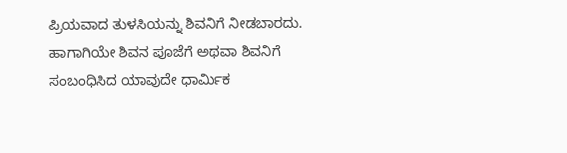ಪ್ರಿಯವಾದ ತುಳಸಿಯನ್ನು ಶಿವನಿಗೆ ನೀಡಬಾರದು. ಹಾಗಾಗಿಯೇ ಶಿವನ ಪೂಜೆಗೆ ಅಥವಾ ಶಿವನಿಗೆ ಸಂಬಂಧಿಸಿದ ಯಾವುದೇ ಧಾರ್ಮಿಕ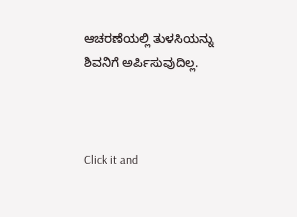ಆಚರಣೆಯಲ್ಲಿ ತುಳಸಿಯನ್ನು ಶಿವನಿಗೆ ಅರ್ಪಿಸುವುದಿಲ್ಲ.



Click it and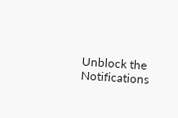Unblock the Notifications